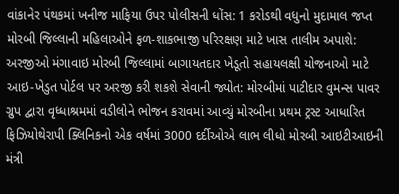વાંકાનેર પંથકમાં ખનીજ માફિયા ઉપર પોલીસની ધોંસ: 1 કરોડથી વધુનો મુદામાલ જપ્ત મોરબી જિલ્લાની મહિલાઓને ફળ-શાકભાજી પરિરક્ષણ માટે ખાસ તાલીમ અપાશે: અરજીઓ મંગાવાઇ મોરબી જિલ્લામાં બાગાયતદાર ખેડૂતો સહાયલક્ષી યોજનાઓ માટે આઇ-ખેડુત પોર્ટલ પર અરજી કરી શકશે સેવાની જ્યોત: મોરબીમાં પાટીદાર વુમન્સ પાવર ગ્રુપ દ્વારા વૃધ્ધાશ્રમમાં વડીલોને ભોજન કરાવમાં આવ્યું મોરબીના પ્રથમ ટ્રસ્ટ આધારિત ફિઝિયોથેરાપી ક્લિનિકનો એક વર્ષમાં 3000 દર્દીઓએ લાભ લીધો મોરબી આઇટીઆઇની મંત્રી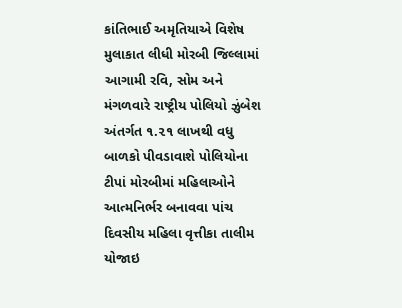કાંતિભાઈ અમૃતિયાએ વિશેષ મુલાકાત લીધી મોરબી જિલ્લામાં આગામી રવિ, સોમ અને મંગળવારે રાષ્ટ્રીય પોલિયો ઝુંબેશ અંતર્ગત ૧.૨૧ લાખથી વધુ બાળકો પીવડાવાશે પોલિયોના ટીપાં મોરબીમાં મહિલાઓને આત્મનિર્ભર બનાવવા પાંચ દિવસીય મહિલા વૃત્તીકા તાલીમ યોજાઇ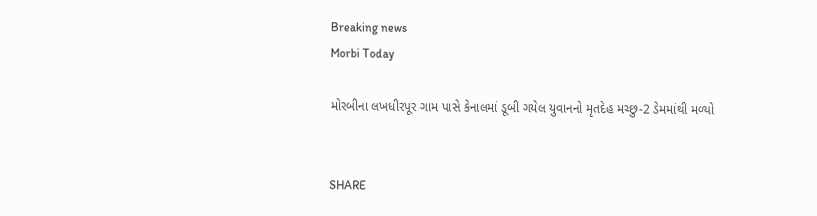Breaking news
Morbi Today

મોરબીના લખધીરપૂર ગામ પાસે કેનાલમાં ડૂબી ગયેલ યુવાનનો મૃતદેહ મચ્છુ-2 ડેમમાંથી મળ્યો


SHARE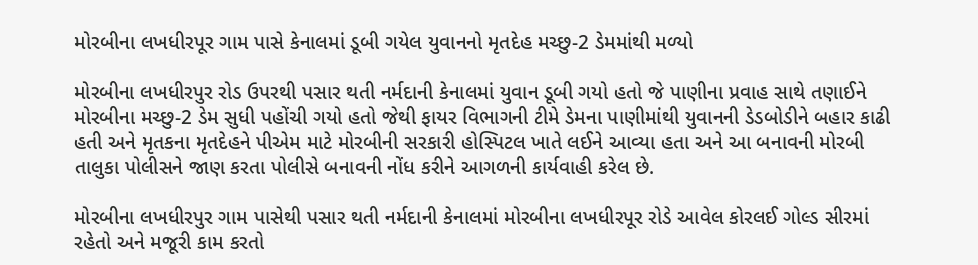મોરબીના લખધીરપૂર ગામ પાસે કેનાલમાં ડૂબી ગયેલ યુવાનનો મૃતદેહ મચ્છુ-2 ડેમમાંથી મળ્યો

મોરબીના લખધીરપુર રોડ ઉપરથી પસાર થતી નર્મદાની કેનાલમાં યુવાન ડૂબી ગયો હતો જે પાણીના પ્રવાહ સાથે તણાઈને મોરબીના મચ્છુ-2 ડેમ સુધી પહોંચી ગયો હતો જેથી ફાયર વિભાગની ટીમે ડેમના પાણીમાંથી યુવાનની ડેડબોડીને બહાર કાઢી હતી અને મૃતકના મૃતદેહને પીએમ માટે મોરબીની સરકારી હોસ્પિટલ ખાતે લઈને આવ્યા હતા અને આ બનાવની મોરબી તાલુકા પોલીસને જાણ કરતા પોલીસે બનાવની નોંધ કરીને આગળની કાર્યવાહી કરેલ છે.

મોરબીના લખધીરપુર ગામ પાસેથી પસાર થતી નર્મદાની કેનાલમાં મોરબીના લખધીરપૂર રોડે આવેલ કોરલઈ ગોલ્ડ સીરમાં રહેતો અને મજૂરી કામ કરતો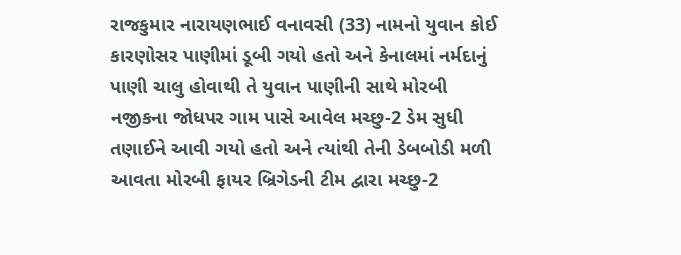રાજકુમાર નારાયણભાઈ વનાવસી (33) નામનો યુવાન કોઈ કારણોસર પાણીમાં ડૂબી ગયો હતો અને કેનાલમાં નર્મદાનું પાણી ચાલુ હોવાથી તે યુવાન પાણીની સાથે મોરબી નજીકના જોધપર ગામ પાસે આવેલ મચ્છુ-2 ડેમ સુધી તણાઈને આવી ગયો હતો અને ત્યાંથી તેની ડેબબોડી મળી આવતા મોરબી ફાયર બ્રિગેડની ટીમ દ્વારા મચ્છુ-2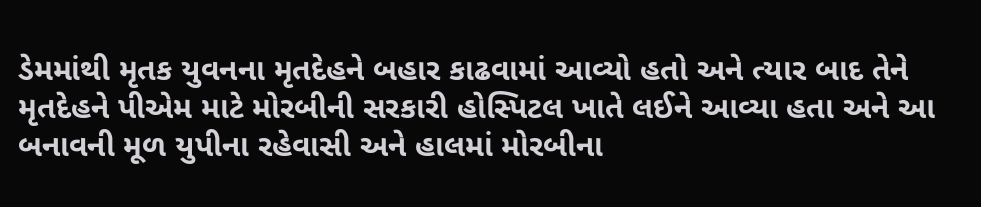ડેમમાંથી મૃતક યુવનના મૃતદેહને બહાર કાઢવામાં આવ્યો હતો અને ત્યાર બાદ તેને મૃતદેહને પીએમ માટે મોરબીની સરકારી હોસ્પિટલ ખાતે લઈને આવ્યા હતા અને આ બનાવની મૂળ યુપીના રહેવાસી અને હાલમાં મોરબીના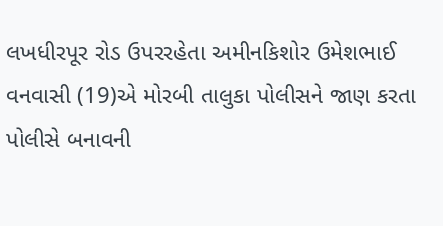લખધીરપૂર રોડ ઉપરરહેતા અમીનકિશોર ઉમેશભાઈ વનવાસી (19)એ મોરબી તાલુકા પોલીસને જાણ કરતા પોલીસે બનાવની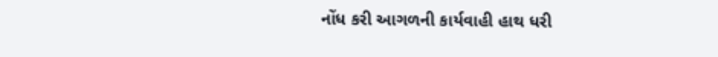નોંધ કરી આગળની કાર્યવાહી હાથ ધરી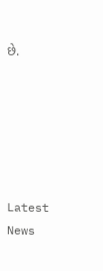છે.






Latest News